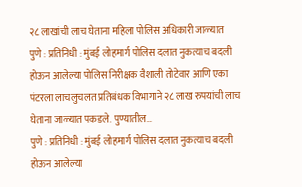२८ लाखांची लाच घेताना महिला पोलिस अधिकारी जाळ्यात
पुणे : प्रतिनिधी : मुंबई लोहमार्ग पोलिस दलात नुकत्याच बदली होऊन आलेल्या पोलिस निरीक्षक वैशाली तोटेवार आणि एका पंटरला लाचलुचलत प्रतिबंधक विभागाने २८ लाख रुपयांची लाच घेताना जाळ्यात पकडले. पुण्यातील…
पुणे : प्रतिनिधी : मुंबई लोहमार्ग पोलिस दलात नुकत्याच बदली होऊन आलेल्या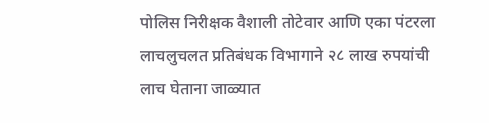पोलिस निरीक्षक वैशाली तोटेवार आणि एका पंटरला लाचलुचलत प्रतिबंधक विभागाने २८ लाख रुपयांची लाच घेताना जाळ्यात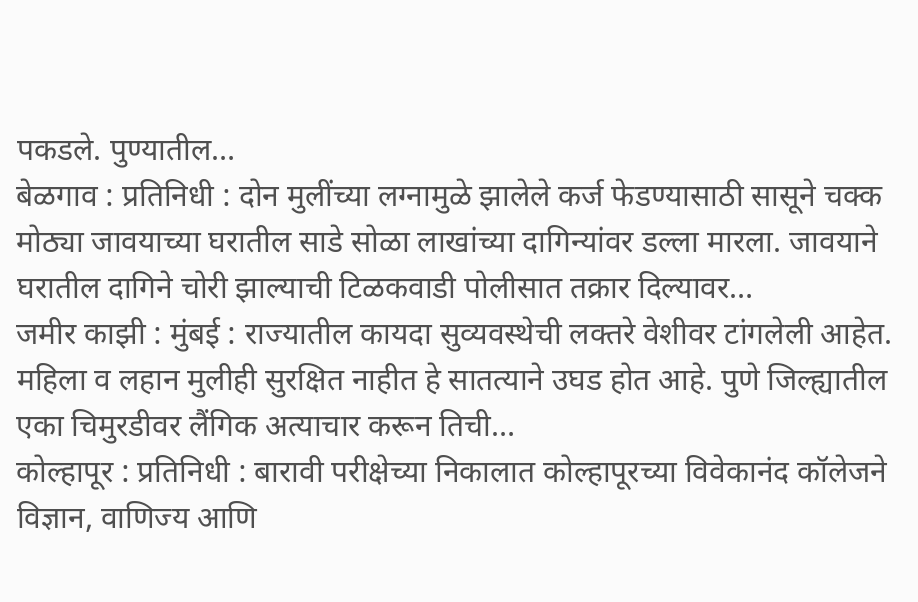पकडले. पुण्यातील…
बेळगाव : प्रतिनिधी : दोन मुलींच्या लग्नामुळे झालेले कर्ज फेडण्यासाठी सासूने चक्क मोठ्या जावयाच्या घरातील साडे सोळा लाखांच्या दागिन्यांवर डल्ला मारला. जावयाने घरातील दागिने चोरी झाल्याची टिळकवाडी पोलीसात तक्रार दिल्यावर…
जमीर काझी : मुंबई : राज्यातील कायदा सुव्यवस्थेची लक्तरे वेशीवर टांगलेली आहेत. महिला व लहान मुलीही सुरक्षित नाहीत हे सातत्याने उघड होत आहे. पुणे जिल्ह्यातील एका चिमुरडीवर लैंगिक अत्याचार करून तिची…
कोल्हापूर : प्रतिनिधी : बारावी परीक्षेच्या निकालात कोल्हापूरच्या विवेकानंद कॉलेजने विज्ञान, वाणिज्य आणि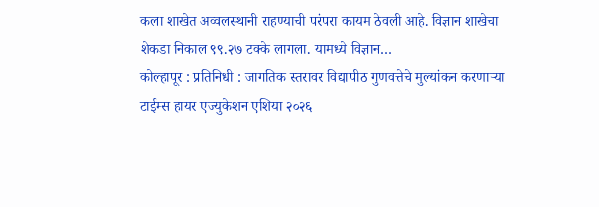कला शाखेत अव्वलस्थानी राहण्याची परंपरा कायम ठेवली आहे. विज्ञान शाखेचा शेकडा निकाल ९९.२७ टक्के लागला. यामध्ये विज्ञान…
कोल्हापूर : प्रतिनिधी : जागतिक स्तरावर विद्यापीठ गुणवत्तेचे मुल्यांकन करणाऱ्या टाईम्स हायर एज्युकेशन एशिया २०२६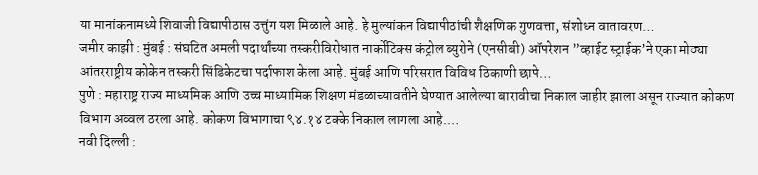या मानांकनामध्ये शिवाजी विद्यापीठास उत्तुंग यश मिळाले आहे. हे मुल्यांकन विद्यापीठांची शैक्षणिक गुणवत्ता, संशोध्न वातावरण…
जमीर काझी : मुंबई : संघटित अमली पदार्थांच्या तस्करीविरोधात नार्कोटिक्स कंट्रोल ब्युरोने (एनसीबी) ऑपरेशन ”व्हाईट स्ट्राईक’ने एका मोठ्या आंतरराष्ट्रीय कोकेन तस्करी सिंडिकेटचा पर्दाफाश केला आहे. मुंबई आणि परिसरात विविध ठिकाणी छापे…
पुणे : महाराष्ट्र राज्य माध्यमिक आणि उच्च माध्यामिक शिक्षण मंडळाच्यावतीने घेण्यात आलेल्या बारावीचा निकाल जाहीर झाला असून राज्यात कोकण विभाग अव्वल ठरला आहे. कोकण विभागाचा ९४.१४ टक्के निकाल लागला आहे.…
नवी दिल्ली :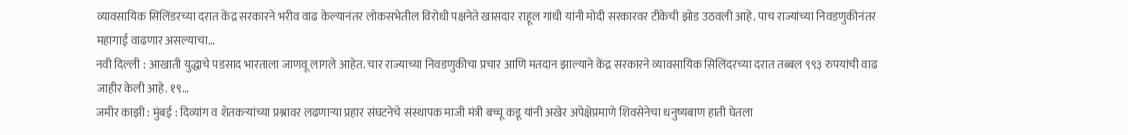व्यावसायिक सिलिंडरच्या दरात केंद्र सरकारने भरीव वाढ केल्यानंतर लोकसभेतील विरोधी पक्षनेते खासदार राहूल गांधी यांनी मोदी सरकारवर टीकेची झोड उठवली आहे. पाच राज्यांच्या निवडणुकीनंतर महागाई वाढणार असल्याचा…
नवी दिल्ली : आखाती युद्धाचे पडसाद भारताला जाणवू लागले आहेत. चार राज्याच्या निवडणुकीचा प्रचार आणि मतदान झाल्याने केंद्र सरकारने व्यावसायिक सिलिंदरच्या दरात तब्बल ९९३ रुपयांची वाढ जाहीर केली आहे. १९…
जमीर काझी : मुंबई : दिव्यांग व शेतकऱ्यांच्या प्रश्नावर लढणाऱ्या प्रहार संघटनेचे संस्थापक माजी मंत्री बच्चू कडू यांनी अखेर अपेक्षेप्रमाणे शिवसेनेचा धनुष्यबाण हाती घेतला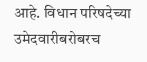आहे. विधान परिषदेच्या उमेदवारीबरोबरच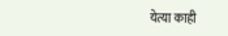येत्या काही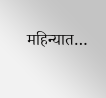महिन्यात…